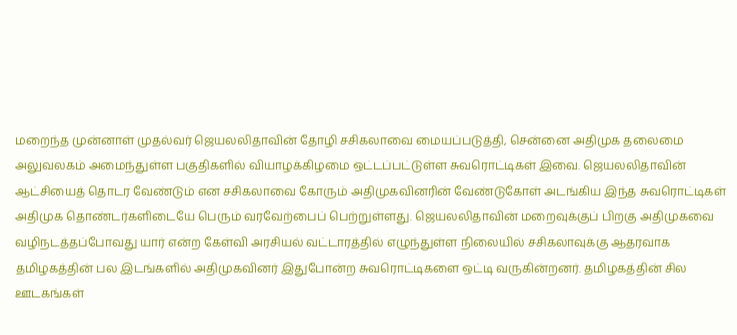மறைந்த முன்னாள் முதல்வர் ஜெயலலிதாவின் தோழி சசிகலாவை மையப்படுத்தி, சென்னை அதிமுக தலைமை அலுவலகம் அமைந்துள்ள பகுதிகளில் வியாழக்கிழமை ஒட்டப்பட்டுள்ள சுவரொட்டிகள் இவை. ஜெயலலிதாவின் ஆட்சியைத் தொடர வேண்டும் என சசிகலாவை கோரும் அதிமுகவினரின் வேண்டுகோள் அடங்கிய இந்த சுவரொட்டிகள் அதிமுக தொண்டர்களிடையே பெரும் வரவேற்பைப் பெற்றுள்ளது. ஜெயலலிதாவின் மறைவுக்குப் பிறகு அதிமுகவை வழிநடத்தப்போவது யார் என்ற கேள்வி அரசியல் வட்டாரத்தில் எழுந்துள்ள நிலையில் சசிகலாவுக்கு ஆதரவாக தமிழகத்தின் பல இடங்களில் அதிமுகவினர் இதுபோன்ற சுவரொட்டிகளை ஒட்டி வருகின்றனர். தமிழகத்தின் சில ஊடகங்கள்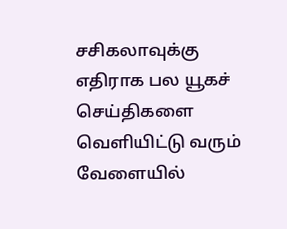சசிகலாவுக்கு எதிராக பல யூகச் செய்திகளை வெளியிட்டு வரும் வேளையில்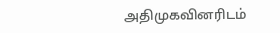அதிமுகவினரிடம்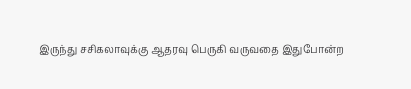இருந்து சசிகலாவுக்கு ஆதரவு பெருகி வருவதை இதுபோன்ற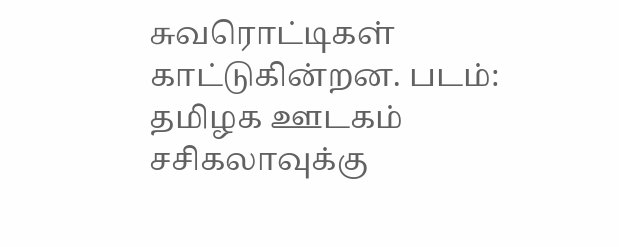சுவரொட்டிகள் காட்டுகின்றன. படம்: தமிழக ஊடகம்
சசிகலாவுக்கு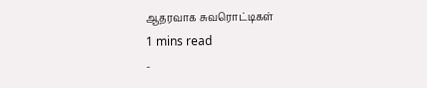ஆதரவாக சுவரொட்டிகள்
1 mins read
-